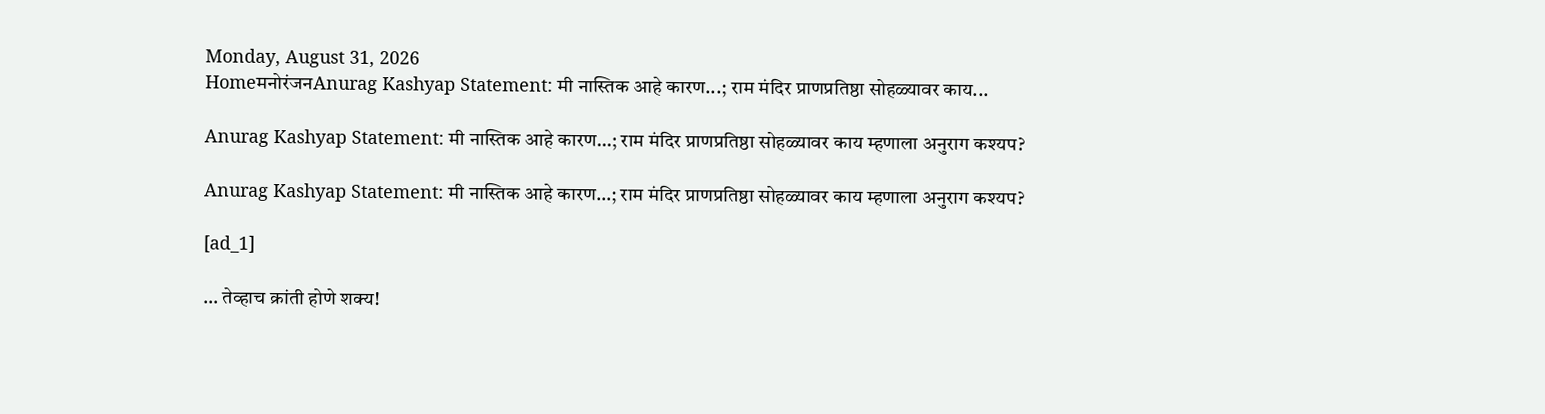Monday, August 31, 2026
HomeमनोरंजनAnurag Kashyap Statement: मी नास्तिक आहे कारण...; राम मंदिर प्राणप्रतिष्ठा सोहळ्यावर काय...

Anurag Kashyap Statement: मी नास्तिक आहे कारण…; राम मंदिर प्राणप्रतिष्ठा सोहळ्यावर काय म्हणाला अनुराग कश्यप?

Anurag Kashyap Statement: मी नास्तिक आहे कारण…; राम मंदिर प्राणप्रतिष्ठा सोहळ्यावर काय म्हणाला अनुराग कश्यप?

[ad_1]

… तेव्हाच क्रांती होणे शक्य!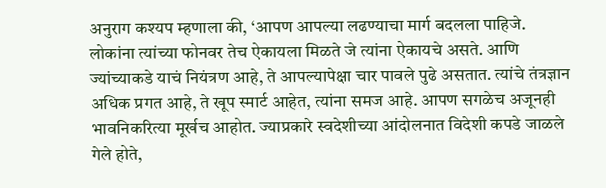अनुराग कश्यप म्हणाला की, ‘आपण आपल्या लढण्याचा मार्ग बदलला पाहिजे. लोकांना त्यांच्या फोनवर तेच ऐकायला मिळते जे त्यांना ऐकायचे असते. आणि ज्यांच्याकडे याचं नियंत्रण आहे, ते आपल्यापेक्षा चार पावले पुढे असतात. त्यांचे तंत्रज्ञान अधिक प्रगत आहे, ते खूप स्मार्ट आहेत, त्यांना समज आहे. आपण सगळेच अजूनही भावनिकरित्या मूर्खच आहोत. ज्याप्रकारे स्वदेशीच्या आंदोलनात विदेशी कपडे जाळले गेले होते,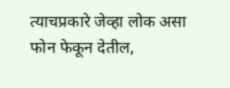त्याचप्रकारे जेव्हा लोक असा फोन फेकून देतील,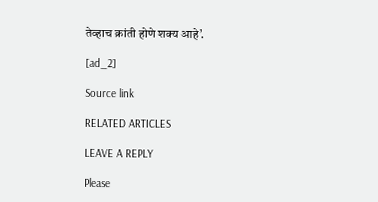तेव्हाच क्रांती होणे शक्य आहे’.

[ad_2]

Source link

RELATED ARTICLES

LEAVE A REPLY

Please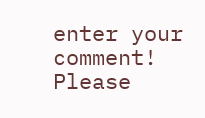enter your comment!
Please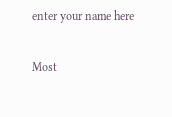enter your name here

Most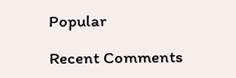Popular

Recent Comments